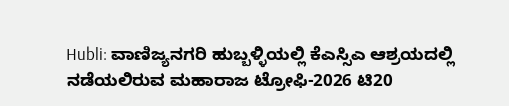Hubli: ವಾಣಿಜ್ಯನಗರಿ ಹುಬ್ಬಳ್ಳಿಯಲ್ಲಿ ಕೆಎಸ್ಸಿಎ ಆಶ್ರಯದಲ್ಲಿ ನಡೆಯಲಿರುವ ಮಹಾರಾಜ ಟ್ರೋಫಿ-2026 ಟಿ20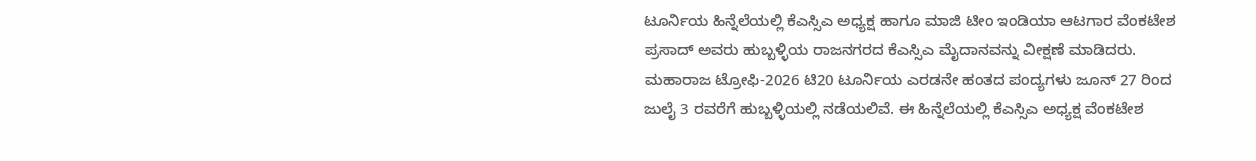ಟೂರ್ನಿಯ ಹಿನ್ನೆಲೆಯಲ್ಲಿ ಕೆಎಸ್ಸಿಎ ಅಧ್ಯಕ್ಷ ಹಾಗೂ ಮಾಜಿ ಟೀಂ ಇಂಡಿಯಾ ಆಟಗಾರ ವೆಂಕಟೇಶ ಪ್ರಸಾದ್ ಅವರು ಹುಬ್ಬಳ್ಳಿಯ ರಾಜನಗರದ ಕೆಎಸ್ಸಿಎ ಮೈದಾನವನ್ನು ವೀಕ್ಷಣೆ ಮಾಡಿದರು.
ಮಹಾರಾಜ ಟ್ರೋಫಿ-2026 ಟಿ20 ಟೂರ್ನಿಯ ಎರಡನೇ ಹಂತದ ಪಂದ್ಯಗಳು ಜೂನ್ 27 ರಿಂದ ಜುಲೈ 3 ರವರೆಗೆ ಹುಬ್ಬಳ್ಳಿಯಲ್ಲಿ ನಡೆಯಲಿವೆ. ಈ ಹಿನ್ನೆಲೆಯಲ್ಲಿ ಕೆಎಸ್ಸಿಎ ಅಧ್ಯಕ್ಷ ವೆಂಕಟೇಶ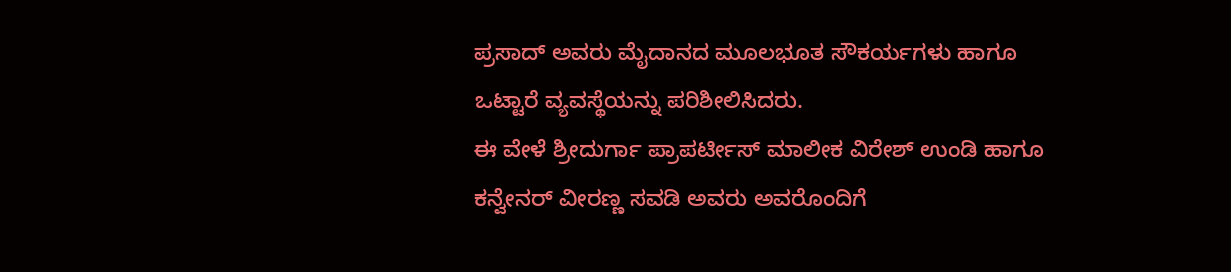ಪ್ರಸಾದ್ ಅವರು ಮೈದಾನದ ಮೂಲಭೂತ ಸೌಕರ್ಯಗಳು ಹಾಗೂ ಒಟ್ಟಾರೆ ವ್ಯವಸ್ಥೆಯನ್ನು ಪರಿಶೀಲಿಸಿದರು.
ಈ ವೇಳೆ ಶ್ರೀದುರ್ಗಾ ಪ್ರಾಪರ್ಟೀಸ್ ಮಾಲೀಕ ವಿರೇಶ್ ಉಂಡಿ ಹಾಗೂ ಕನ್ವೇನರ್ ವೀರಣ್ಣ ಸವಡಿ ಅವರು ಅವರೊಂದಿಗೆ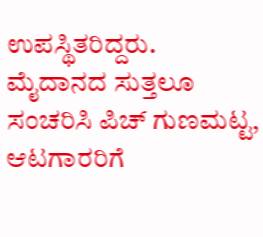ಉಪಸ್ಥಿತರಿದ್ದರು.
ಮೈದಾನದ ಸುತ್ತಲೂ ಸಂಚರಿಸಿ ಪಿಚ್ ಗುಣಮಟ್ಟ, ಆಟಗಾರರಿಗೆ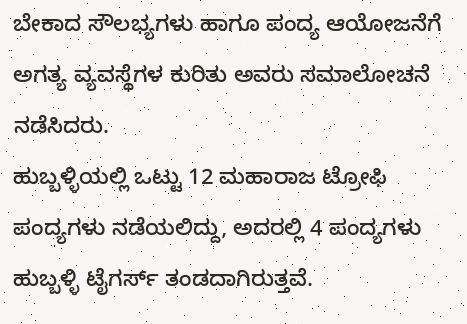ಬೇಕಾದ ಸೌಲಭ್ಯಗಳು ಹಾಗೂ ಪಂದ್ಯ ಆಯೋಜನೆಗೆ ಅಗತ್ಯ ವ್ಯವಸ್ಥೆಗಳ ಕುರಿತು ಅವರು ಸಮಾಲೋಚನೆ ನಡೆಸಿದರು.
ಹುಬ್ಬಳ್ಳಿಯಲ್ಲಿ ಒಟ್ಟು 12 ಮಹಾರಾಜ ಟ್ರೋಫಿ ಪಂದ್ಯಗಳು ನಡೆಯಲಿದ್ದು, ಅದರಲ್ಲಿ 4 ಪಂದ್ಯಗಳು ಹುಬ್ಬಳ್ಳಿ ಟೈಗರ್ಸ್ ತಂಡದಾಗಿರುತ್ತವೆ.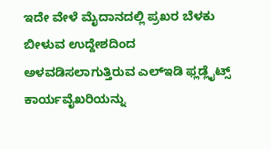ಇದೇ ವೇಳೆ ಮೈದಾನದಲ್ಲಿ ಪ್ರಖರ ಬೆಳಕು ಬೀಳುವ ಉದ್ದೇಶದಿಂದ ಅಳವಡಿಸಲಾಗುತ್ತಿರುವ ಎಲ್ಇಡಿ ಫ್ಲಡ್ಲೈಟ್ಸ್ ಕಾರ್ಯವೈಖರಿಯನ್ನು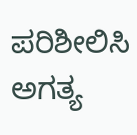ಪರಿಶೀಲಿಸಿ ಅಗತ್ಯ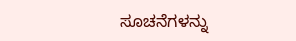ಸೂಚನೆಗಳನ್ನು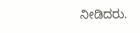ನೀಡಿದರು.